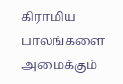கிராமிய  பாலங்களை அமைக்கும்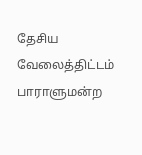தேசிய வேலைத்திட்டம் பாராளுமன்ற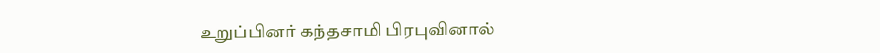உறுப்பினர் கந்தசாமி பிரபுவினால்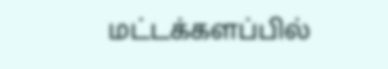மட்டக்களப்பில்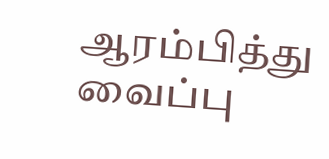ஆரம்பித்து வைப்பு